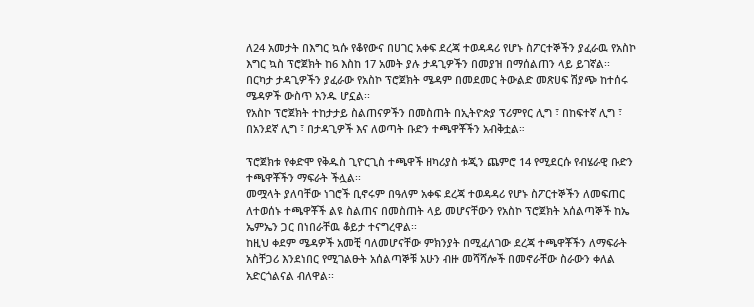ለ24 አመታት በእግር ኳሱ የቆየውና በሀገር አቀፍ ደረጃ ተወዳዳሪ የሆኑ ስፖርተኞችን ያፈራዉ የአስኮ እግር ኳስ ፕሮጀክት ከ6 እስከ 17 አመት ያሉ ታዳጊዎችን በመያዝ በማሰልጠን ላይ ይገኛል፡፡
በርካታ ታዳጊዎችን ያፈራው የአስኮ ፕሮጀክት ሜዳም በመደመር ትውልድ መጽሀፍ ሽያጭ ከተሰሩ ሜዳዎች ውስጥ አንዱ ሆኗል፡፡
የአስኮ ፕሮጀክት ተከታታይ ስልጠናዎችን በመስጠት በኢትዮጵያ ፕሪምየር ሊግ ፣ በከፍተኛ ሊግ ፣ በአንደኛ ሊግ ፣ በታዳጊዎች እና ለወጣት ቡድን ተጫዋቾችን አብቅቷል።

ፕሮጀክቱ የቀድሞ የቅዱስ ጊዮርጊስ ተጫዋች ዘካሪያስ ቱጂን ጨምሮ 14 የሚደርሱ የብሄራዊ ቡድን ተጫዋቾችን ማፍራት ችሏል፡፡
መሟላት ያለባቸው ነገሮች ቢኖሩም በዓለም አቀፍ ደረጃ ተወዳዳሪ የሆኑ ስፖርተኞችን ለመፍጠር ለተወሰኑ ተጫዋቾች ልዩ ስልጠና በመስጠት ላይ መሆናቸውን የአስኮ ፕሮጀክት አሰልጣኞች ከኤ ኤምኤን ጋር በነበራቸዉ ቆይታ ተናግረዋል፡፡
ከዚህ ቀደም ሜዳዎች አመቺ ባለመሆናቸው ምክንያት በሚፈለገው ደረጃ ተጫዋቾችን ለማፍራት አስቸጋሪ እንደነበር የሚገልፁት አሰልጣኞቹ አሁን ብዙ መሻሻሎች በመኖራቸው ስራውን ቀለል አድርጎልናል ብለዋል፡፡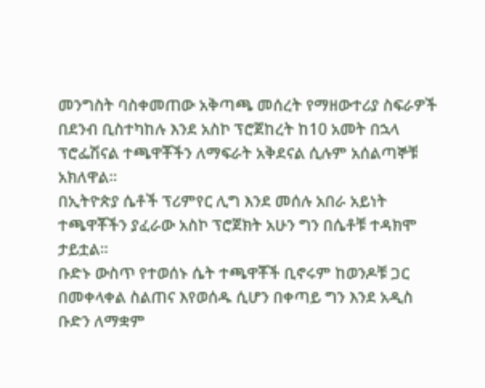መንግስት ባስቀመጠው አቅጣጫ መሰረት የማዘውተሪያ ስፍራዎች በደንብ ቢስተካከሉ እንደ አስኮ ፕሮጀከረት ከ10 አመት በኋላ ፕሮፌሽናል ተጫዋቾችን ለማፍራት አቅደናል ሲሉም አሰልጣኞቹ አክለዋል፡፡
በኢትዮጵያ ሴቶች ፕሪምየር ሊግ እንደ መሰሉ አበራ አይነት ተጫዋቾችን ያፈራው አስኮ ፕሮጀክት አሁን ግን በሴቶቹ ተዳክሞ ታይቷል፡፡
ቡድኑ ውስጥ የተወሰኑ ሴት ተጫዋቾች ቢኖሩም ከወንዶቹ ጋር በመቀላቀል ስልጠና እየወሰዱ ሲሆን በቀጣይ ግን እንደ አዲስ ቡድን ለማቋም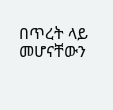በጥረት ላይ መሆናቸውን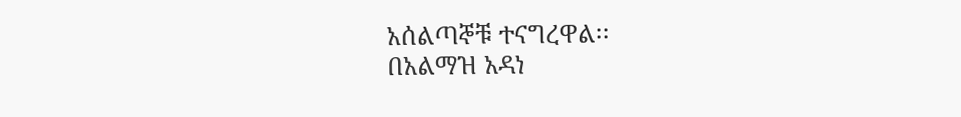አሰልጣኞቹ ተናግረዋል፡፡
በአልማዝ አዳነ